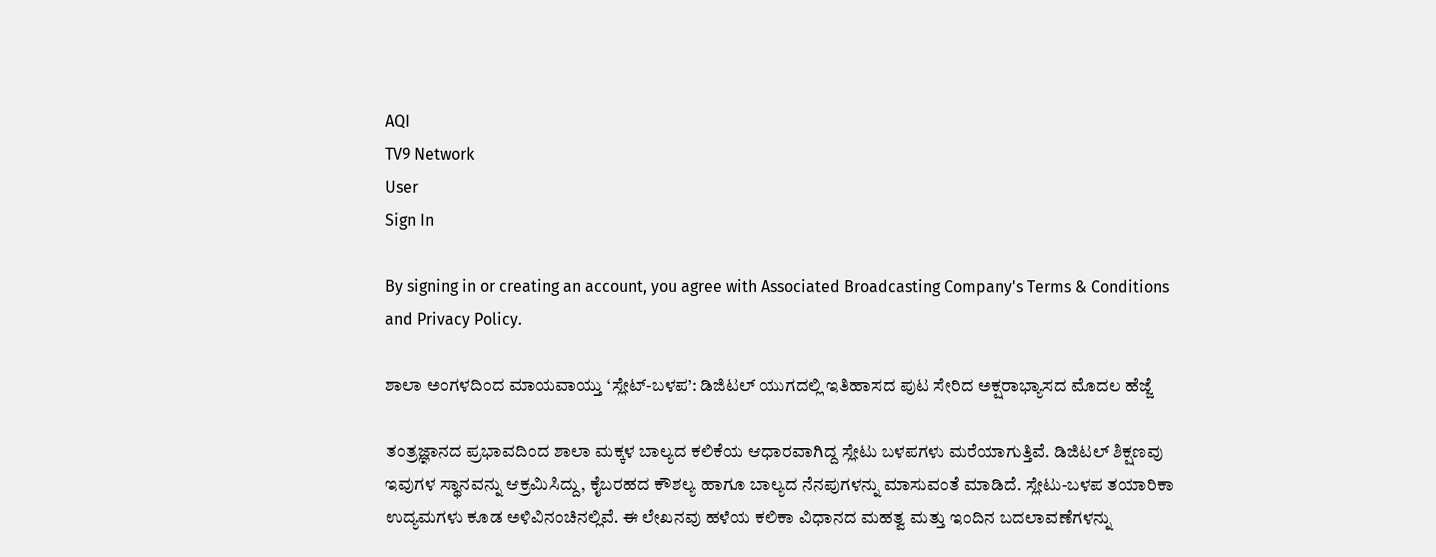AQI
TV9 Network
User
Sign In

By signing in or creating an account, you agree with Associated Broadcasting Company's Terms & Conditions and Privacy Policy.

ಶಾಲಾ ಅಂಗಳದಿಂದ ಮಾಯವಾಯ್ತು ‘ಸ್ಲೇಟ್-ಬಳಪ’: ಡಿಜಿಟಲ್ ಯುಗದಲ್ಲಿ ಇತಿಹಾಸದ ಪುಟ ಸೇರಿದ ಅಕ್ಷರಾಭ್ಯಾಸದ ಮೊದಲ ಹೆಜ್ಜೆ

ತಂತ್ರಜ್ಞಾನದ ಪ್ರಭಾವದಿಂದ ಶಾಲಾ ಮಕ್ಕಳ ಬಾಲ್ಯದ ಕಲಿಕೆಯ ಆಧಾರವಾಗಿದ್ದ ಸ್ಲೇಟು ಬಳಪಗಳು ಮರೆಯಾಗುತ್ತಿವೆ. ಡಿಜಿಟಲ್ ಶಿಕ್ಷಣವು ಇವುಗಳ ಸ್ಥಾನವನ್ನು ಆಕ್ರಮಿಸಿದ್ದು, ಕೈಬರಹದ ಕೌಶಲ್ಯ ಹಾಗೂ ಬಾಲ್ಯದ ನೆನಪುಗಳನ್ನು ಮಾಸುವಂತೆ ಮಾಡಿದೆ. ಸ್ಲೇಟು-ಬಳಪ ತಯಾರಿಕಾ ಉದ್ಯಮಗಳು ಕೂಡ ಅಳಿವಿನಂಚಿನಲ್ಲಿವೆ. ಈ ಲೇಖನವು ಹಳೆಯ ಕಲಿಕಾ ವಿಧಾನದ ಮಹತ್ವ ಮತ್ತು ಇಂದಿನ ಬದಲಾವಣೆಗಳನ್ನು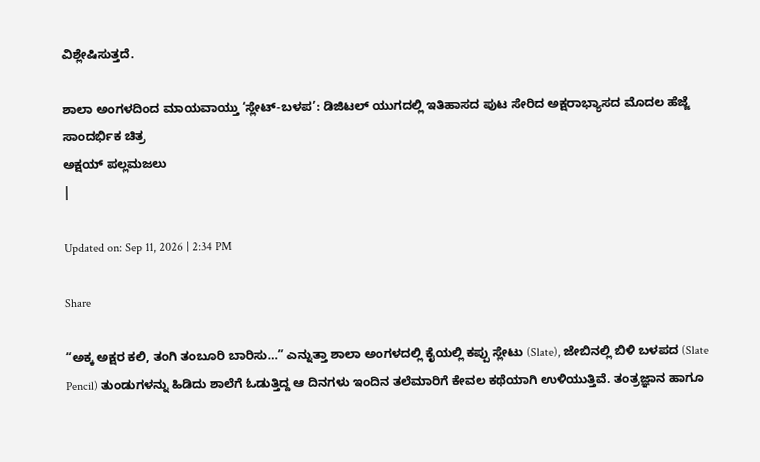ವಿಶ್ಲೇಷಿಸುತ್ತದೆ.

ಶಾಲಾ ಅಂಗಳದಿಂದ ಮಾಯವಾಯ್ತು ‘ಸ್ಲೇಟ್-ಬಳಪ’: ಡಿಜಿಟಲ್ ಯುಗದಲ್ಲಿ ಇತಿಹಾಸದ ಪುಟ ಸೇರಿದ ಅಕ್ಷರಾಭ್ಯಾಸದ ಮೊದಲ ಹೆಜ್ಜೆ
ಸಾಂದರ್ಭಿಕ ಚಿತ್ರ
ಅಕ್ಷಯ್ ಪಲ್ಲಮಜಲು
|

Updated on: Sep 11, 2026 | 2:34 PM

Share

“ಅಕ್ಕ ಅಕ್ಷರ ಕಲಿ, ತಂಗಿ ತಂಬೂರಿ ಬಾರಿಸು…” ಎನ್ನುತ್ತಾ ಶಾಲಾ ಅಂಗಳದಲ್ಲಿ ಕೈಯಲ್ಲಿ ಕಪ್ಪು ಸ್ಲೇಟು (Slate), ಜೇಬಿನಲ್ಲಿ ಬಿಳಿ ಬಳಪದ (Slate Pencil) ತುಂಡುಗಳನ್ನು ಹಿಡಿದು ಶಾಲೆಗೆ ಓಡುತ್ತಿದ್ದ ಆ ದಿನಗಳು ಇಂದಿನ ತಲೆಮಾರಿಗೆ ಕೇವಲ ಕಥೆಯಾಗಿ ಉಳಿಯುತ್ತಿವೆ. ತಂತ್ರಜ್ಞಾನ ಹಾಗೂ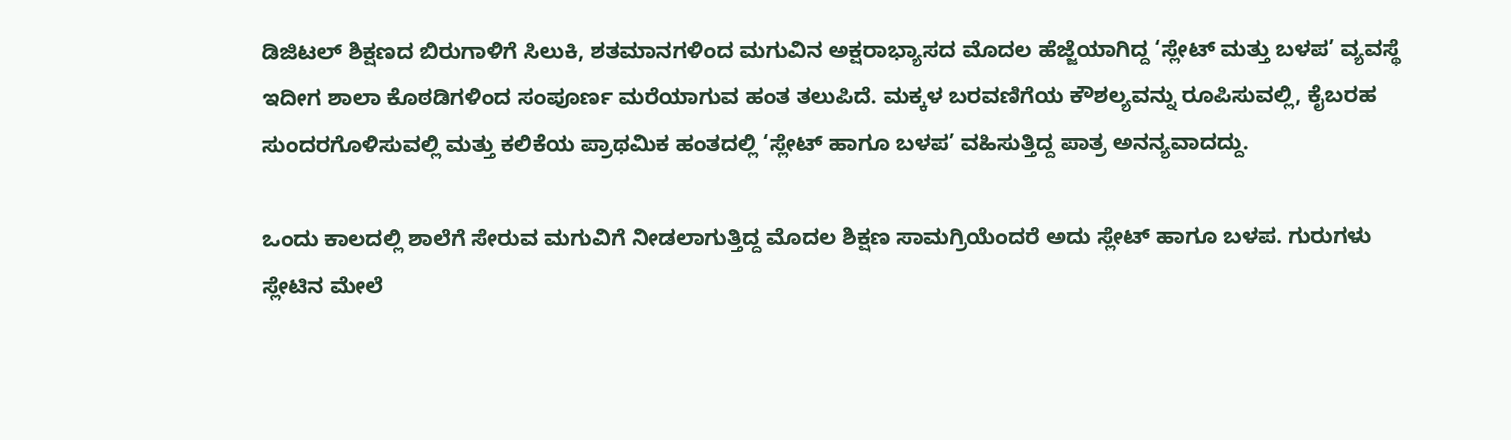ಡಿಜಿಟಲ್ ಶಿಕ್ಷಣದ ಬಿರುಗಾಳಿಗೆ ಸಿಲುಕಿ, ಶತಮಾನಗಳಿಂದ ಮಗುವಿನ ಅಕ್ಷರಾಭ್ಯಾಸದ ಮೊದಲ ಹೆಜ್ಜೆಯಾಗಿದ್ದ ‘ಸ್ಲೇಟ್ ಮತ್ತು ಬಳಪ’ ವ್ಯವಸ್ಥೆ ಇದೀಗ ಶಾಲಾ ಕೊಠಡಿಗಳಿಂದ ಸಂಪೂರ್ಣ ಮರೆಯಾಗುವ ಹಂತ ತಲುಪಿದೆ. ಮಕ್ಕಳ ಬರವಣಿಗೆಯ ಕೌಶಲ್ಯವನ್ನು ರೂಪಿಸುವಲ್ಲಿ, ಕೈಬರಹ ಸುಂದರಗೊಳಿಸುವಲ್ಲಿ ಮತ್ತು ಕಲಿಕೆಯ ಪ್ರಾಥಮಿಕ ಹಂತದಲ್ಲಿ ‘ಸ್ಲೇಟ್ ಹಾಗೂ ಬಳಪ’ ವಹಿಸುತ್ತಿದ್ದ ಪಾತ್ರ ಅನನ್ಯವಾದದ್ದು.

ಒಂದು ಕಾಲದಲ್ಲಿ ಶಾಲೆಗೆ ಸೇರುವ ಮಗುವಿಗೆ ನೀಡಲಾಗುತ್ತಿದ್ದ ಮೊದಲ ಶಿಕ್ಷಣ ಸಾಮಗ್ರಿಯೆಂದರೆ ಅದು ಸ್ಲೇಟ್ ಹಾಗೂ ಬಳಪ. ಗುರುಗಳು ಸ್ಲೇಟಿನ ಮೇಲೆ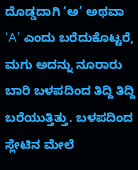ದೊಡ್ಡದಾಗಿ ‘ಅ’ ಅಥವಾ ‘A’ ಎಂದು ಬರೆದುಕೊಟ್ಟರೆ, ಮಗು ಅದನ್ನು ನೂರಾರು ಬಾರಿ ಬಳಪದಿಂದ ತಿದ್ದಿ ತಿದ್ದಿ ಬರೆಯುತ್ತಿತ್ತು. ಬಳಪದಿಂದ ಸ್ಲೇಟಿನ ಮೇಲೆ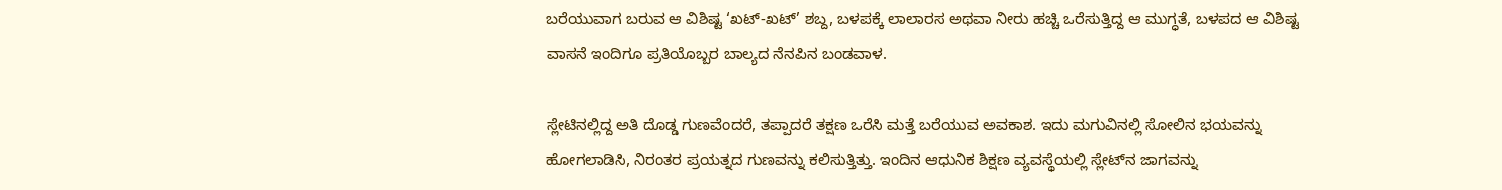ಬರೆಯುವಾಗ ಬರುವ ಆ ವಿಶಿಷ್ಟ ‘ಖಟ್-ಖಟ್’ ಶಬ್ದ, ಬಳಪಕ್ಕೆ ಲಾಲಾರಸ ಅಥವಾ ನೀರು ಹಚ್ಚಿ ಒರೆಸುತ್ತಿದ್ದ ಆ ಮುಗ್ಧತೆ, ಬಳಪದ ಆ ವಿಶಿಷ್ಟ ವಾಸನೆ ಇಂದಿಗೂ ಪ್ರತಿಯೊಬ್ಬರ ಬಾಲ್ಯದ ನೆನಪಿನ ಬಂಡವಾಳ.

ಸ್ಲೇಟಿನಲ್ಲಿದ್ದ ಅತಿ ದೊಡ್ಡ ಗುಣವೆಂದರೆ, ತಪ್ಪಾದರೆ ತಕ್ಷಣ ಒರೆಸಿ ಮತ್ತೆ ಬರೆಯುವ ಅವಕಾಶ. ಇದು ಮಗುವಿನಲ್ಲಿ ಸೋಲಿನ ಭಯವನ್ನು ಹೋಗಲಾಡಿಸಿ, ನಿರಂತರ ಪ್ರಯತ್ನದ ಗುಣವನ್ನು ಕಲಿಸುತ್ತಿತ್ತು. ಇಂದಿನ ಆಧುನಿಕ ಶಿಕ್ಷಣ ವ್ಯವಸ್ಥೆಯಲ್ಲಿ ಸ್ಲೇಟ್‌ನ ಜಾಗವನ್ನು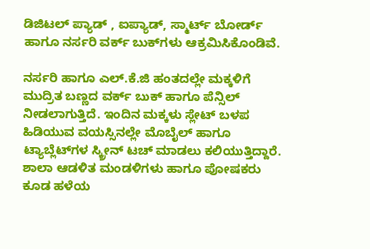ಡಿಜಿಟಲ್ ಪ್ಯಾಡ್ , ಐಪ್ಯಾಡ್, ಸ್ಮಾರ್ಟ್ ಬೋರ್ಡ್ ಹಾಗೂ ನರ್ಸರಿ ವರ್ಕ್ ಬುಕ್‌ಗಳು ಆಕ್ರಮಿಸಿಕೊಂಡಿವೆ.

ನರ್ಸರಿ ಹಾಗೂ ಎಲ್.ಕೆ.ಜಿ ಹಂತದಲ್ಲೇ ಮಕ್ಕಳಿಗೆ ಮುದ್ರಿತ ಬಣ್ಣದ ವರ್ಕ್ ಬುಕ್ ಹಾಗೂ ಪೆನ್ಸಿಲ್ ನೀಡಲಾಗುತ್ತಿದೆ. ಇಂದಿನ ಮಕ್ಕಳು ಸ್ಲೇಟ್ ಬಳಪ ಹಿಡಿಯುವ ವಯಸ್ಸಿನಲ್ಲೇ ಮೊಬೈಲ್ ಹಾಗೂ ಟ್ಯಾಬ್ಲೆಟ್‌ಗಳ ಸ್ಕ್ರೀನ್ ಟಚ್ ಮಾಡಲು ಕಲಿಯುತ್ತಿದ್ದಾರೆ. ಶಾಲಾ ಆಡಳಿತ ಮಂಡಳಿಗಳು ಹಾಗೂ ಪೋಷಕರು ಕೂಡ ಹಳೆಯ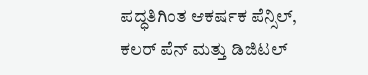ಪದ್ಧತಿಗಿಂತ ಆಕರ್ಷಕ ಪೆನ್ಸಿಲ್, ಕಲರ್ ಪೆನ್ ಮತ್ತು ಡಿಜಿಟಲ್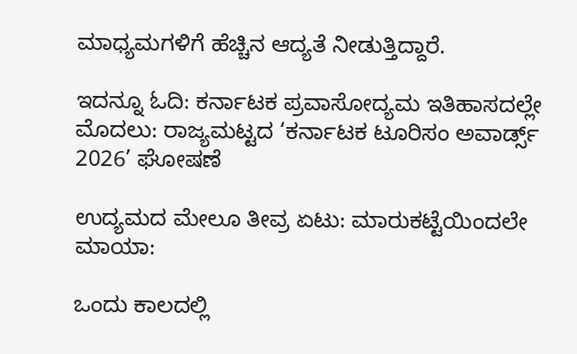ಮಾಧ್ಯಮಗಳಿಗೆ ಹೆಚ್ಚಿನ ಆದ್ಯತೆ ನೀಡುತ್ತಿದ್ದಾರೆ.

ಇದನ್ನೂ ಓದಿ: ಕರ್ನಾಟಕ ಪ್ರವಾಸೋದ್ಯಮ ಇತಿಹಾಸದಲ್ಲೇ ಮೊದಲು: ರಾಜ್ಯಮಟ್ಟದ ‘ಕರ್ನಾಟಕ ಟೂರಿಸಂ ಅವಾರ್ಡ್ಸ್ 2026’ ಘೋಷಣೆ

ಉದ್ಯಮದ ಮೇಲೂ ತೀವ್ರ ಏಟು: ಮಾರುಕಟ್ಟೆಯಿಂದಲೇ ಮಾಯಾ:

ಒಂದು ಕಾಲದಲ್ಲಿ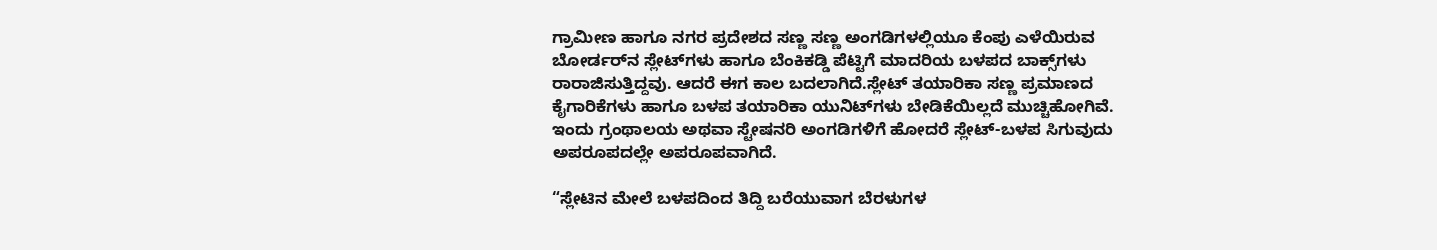ಗ್ರಾಮೀಣ ಹಾಗೂ ನಗರ ಪ್ರದೇಶದ ಸಣ್ಣ ಸಣ್ಣ ಅಂಗಡಿಗಳಲ್ಲಿಯೂ ಕೆಂಪು ಎಳೆಯಿರುವ ಬೋರ್ಡರ್‌ನ ಸ್ಲೇಟ್‌ಗಳು ಹಾಗೂ ಬೆಂಕಿಕಡ್ಡಿ ಪೆಟ್ಟಿಗೆ ಮಾದರಿಯ ಬಳಪದ ಬಾಕ್ಸ್‌ಗಳು ರಾರಾಜಿಸುತ್ತಿದ್ದವು. ಆದರೆ ಈಗ ಕಾಲ ಬದಲಾಗಿದೆ.ಸ್ಲೇಟ್ ತಯಾರಿಕಾ ಸಣ್ಣ ಪ್ರಮಾಣದ ಕೈಗಾರಿಕೆಗಳು ಹಾಗೂ ಬಳಪ ತಯಾರಿಕಾ ಯುನಿಟ್‌ಗಳು ಬೇಡಿಕೆಯಿಲ್ಲದೆ ಮುಚ್ಚಿಹೋಗಿವೆ. ಇಂದು ಗ್ರಂಥಾಲಯ ಅಥವಾ ಸ್ಟೇಷನರಿ ಅಂಗಡಿಗಳಿಗೆ ಹೋದರೆ ಸ್ಲೇಟ್-ಬಳಪ ಸಿಗುವುದು ಅಪರೂಪದಲ್ಲೇ ಅಪರೂಪವಾಗಿದೆ.

“ಸ್ಲೇಟಿನ ಮೇಲೆ ಬಳಪದಿಂದ ತಿದ್ದಿ ಬರೆಯುವಾಗ ಬೆರಳುಗಳ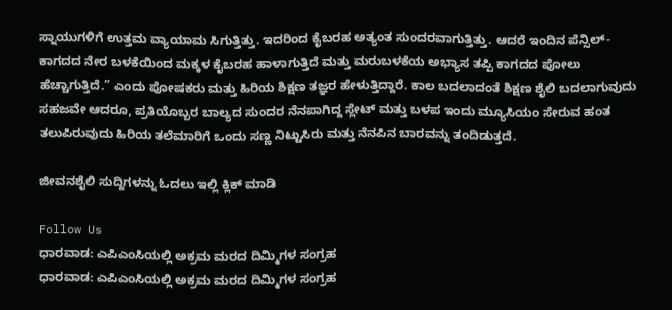ಸ್ನಾಯುಗಳಿಗೆ ಉತ್ತಮ ವ್ಯಾಯಾಮ ಸಿಗುತ್ತಿತ್ತು. ಇದರಿಂದ ಕೈಬರಹ ಅತ್ಯಂತ ಸುಂದರವಾಗುತ್ತಿತ್ತು. ಆದರೆ ಇಂದಿನ ಪೆನ್ಸಿಲ್-ಕಾಗದದ ನೇರ ಬಳಕೆಯಿಂದ ಮಕ್ಕಳ ಕೈಬರಹ ಹಾಳಾಗುತ್ತಿದೆ ಮತ್ತು ಮರುಬಳಕೆಯ ಅಭ್ಯಾಸ ತಪ್ಪಿ ಕಾಗದದ ಪೋಲು ಹೆಚ್ಚಾಗುತ್ತಿದೆ.” ಎಂದು ಪೋಷಕರು ಮತ್ತು ಹಿರಿಯ ಶಿಕ್ಷಣ ತಜ್ಞರ ಹೇಳುತ್ತಿದ್ದಾರೆ. ಕಾಲ ಬದಲಾದಂತೆ ಶಿಕ್ಷಣ ಶೈಲಿ ಬದಲಾಗುವುದು ಸಹಜವೇ ಆದರೂ, ಪ್ರತಿಯೊಬ್ಬರ ಬಾಲ್ಯದ ಸುಂದರ ನೆನಪಾಗಿದ್ದ ಸ್ಲೇಟ್ ಮತ್ತು ಬಳಪ ಇಂದು ಮ್ಯೂಸಿಯಂ ಸೇರುವ ಹಂತ ತಲುಪಿರುವುದು ಹಿರಿಯ ತಲೆಮಾರಿಗೆ ಒಂದು ಸಣ್ಣ ನಿಟ್ಟುಸಿರು ಮತ್ತು ನೆನಪಿನ ಬಾರವನ್ನು ತಂದಿಡುತ್ತದೆ.

ಜೀವನಶೈಲಿ ಸುದ್ದಿಗಳನ್ನು ಓದಲು ಇಲ್ಲಿ ಕ್ಲಿಕ್ ಮಾಡಿ

Follow Us
ಧಾರವಾಡ: ಎಪಿಎಂಸಿಯಲ್ಲಿ ಅಕ್ರಮ ಮರದ ದಿಮ್ಮಿಗಳ ಸಂಗ್ರಹ
ಧಾರವಾಡ: ಎಪಿಎಂಸಿಯಲ್ಲಿ ಅಕ್ರಮ ಮರದ ದಿಮ್ಮಿಗಳ ಸಂಗ್ರಹ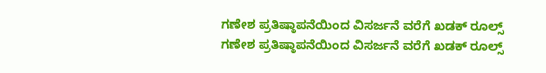ಗಣೇಶ ಪ್ರತಿಷ್ಠಾಪನೆಯಿಂದ ವಿಸರ್ಜನೆ ವರೆಗೆ ಖಡಕ್ ರೂಲ್ಸ್
ಗಣೇಶ ಪ್ರತಿಷ್ಠಾಪನೆಯಿಂದ ವಿಸರ್ಜನೆ ವರೆಗೆ ಖಡಕ್ ರೂಲ್ಸ್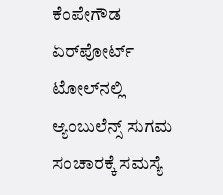ಕೆಂಪೇಗೌಡ ಏರ್‌ಪೋರ್ಟ್ ಟೋಲ್‌ನಲ್ಲಿ ಆ್ಯಂಬುಲೆನ್ಸ್ ಸುಗಮ ಸಂಚಾರಕ್ಕೆ ಸಮಸ್ಯೆ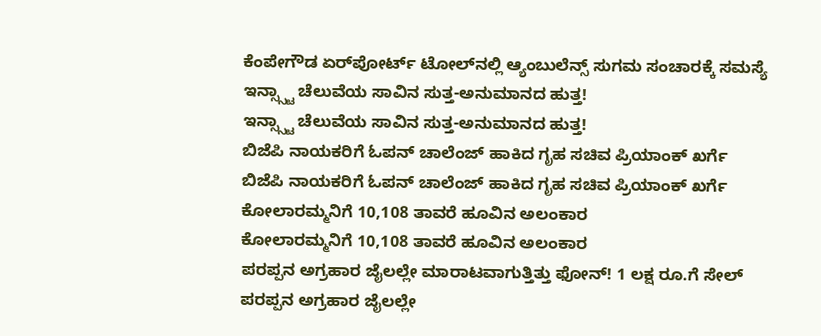ಕೆಂಪೇಗೌಡ ಏರ್‌ಪೋರ್ಟ್ ಟೋಲ್‌ನಲ್ಲಿ ಆ್ಯಂಬುಲೆನ್ಸ್ ಸುಗಮ ಸಂಚಾರಕ್ಕೆ ಸಮಸ್ಯೆ
ಇನ್ಸ್ಸ್ಟಾ ಚೆಲುವೆಯ ಸಾವಿನ ಸುತ್ತ-ಅನುಮಾನದ ಹುತ್ತ!
ಇನ್ಸ್ಸ್ಟಾ ಚೆಲುವೆಯ ಸಾವಿನ ಸುತ್ತ-ಅನುಮಾನದ ಹುತ್ತ!
ಬಿಜೆಪಿ ನಾಯಕರಿಗೆ ಓಪನ್ ಚಾಲೆಂಜ್ ಹಾಕಿದ ಗೃಹ ಸಚಿವ ಪ್ರಿಯಾಂಕ್ ಖರ್ಗೆ
ಬಿಜೆಪಿ ನಾಯಕರಿಗೆ ಓಪನ್ ಚಾಲೆಂಜ್ ಹಾಕಿದ ಗೃಹ ಸಚಿವ ಪ್ರಿಯಾಂಕ್ ಖರ್ಗೆ
ಕೋಲಾರಮ್ಮನಿಗೆ 10,108 ತಾವರೆ ಹೂವಿನ ಅಲಂಕಾರ
ಕೋಲಾರಮ್ಮನಿಗೆ 10,108 ತಾವರೆ ಹೂವಿನ ಅಲಂಕಾರ
ಪರಪ್ಪನ ಅಗ್ರಹಾರ ಜೈಲಲ್ಲೇ ಮಾರಾಟವಾಗುತ್ತಿತ್ತು ಫೋನ್! 1 ಲಕ್ಷ ರೂ.ಗೆ ಸೇಲ್
ಪರಪ್ಪನ ಅಗ್ರಹಾರ ಜೈಲಲ್ಲೇ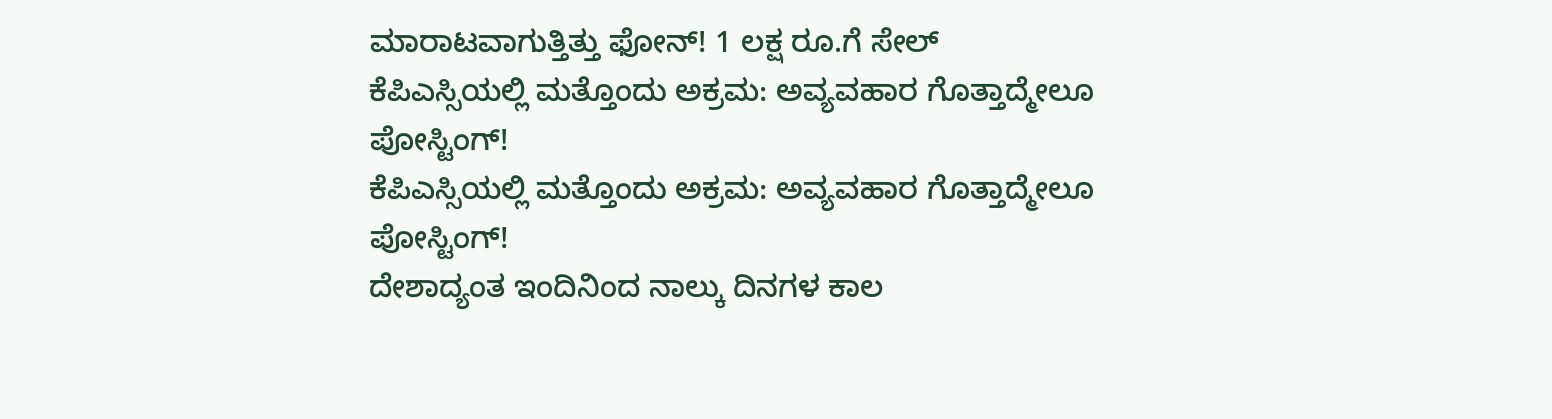ಮಾರಾಟವಾಗುತ್ತಿತ್ತು ಫೋನ್! 1 ಲಕ್ಷ ರೂ.ಗೆ ಸೇಲ್
ಕೆಪಿಎಸ್ಸಿಯಲ್ಲಿ ಮತ್ತೊಂದು ಅಕ್ರಮ: ಅವ್ಯವಹಾರ ಗೊತ್ತಾದ್ಮೇಲೂ ಪೋಸ್ಟಿಂಗ್!
ಕೆಪಿಎಸ್ಸಿಯಲ್ಲಿ ಮತ್ತೊಂದು ಅಕ್ರಮ: ಅವ್ಯವಹಾರ ಗೊತ್ತಾದ್ಮೇಲೂ ಪೋಸ್ಟಿಂಗ್!
ದೇಶಾದ್ಯಂತ ಇಂದಿನಿಂದ ನಾಲ್ಕು ದಿನಗಳ ಕಾಲ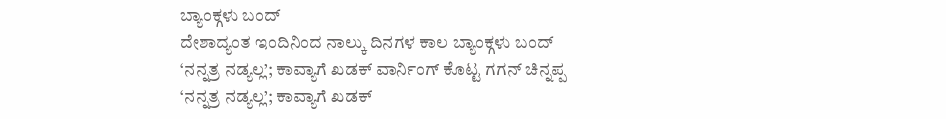ಬ್ಯಾಂಕ್ಗಳು ಬಂದ್
ದೇಶಾದ್ಯಂತ ಇಂದಿನಿಂದ ನಾಲ್ಕು ದಿನಗಳ ಕಾಲ ಬ್ಯಾಂಕ್ಗಳು ಬಂದ್
‘ನನ್ನತ್ರ ನಡ್ಯಲ್ಲ’; ಕಾವ್ಯಾಗೆ ಖಡಕ್ ವಾರ್ನಿಂಗ್ ಕೊಟ್ಟ ಗಗನ್ ಚಿನ್ನಪ್ಪ
‘ನನ್ನತ್ರ ನಡ್ಯಲ್ಲ’; ಕಾವ್ಯಾಗೆ ಖಡಕ್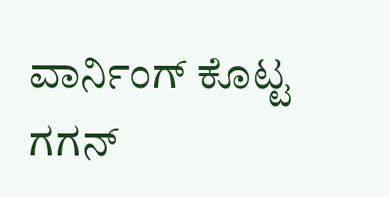ವಾರ್ನಿಂಗ್ ಕೊಟ್ಟ ಗಗನ್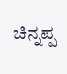ಚಿನ್ನಪ್ಪ